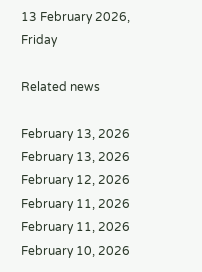13 February 2026, Friday

Related news

February 13, 2026
February 13, 2026
February 12, 2026
February 11, 2026
February 11, 2026
February 10, 2026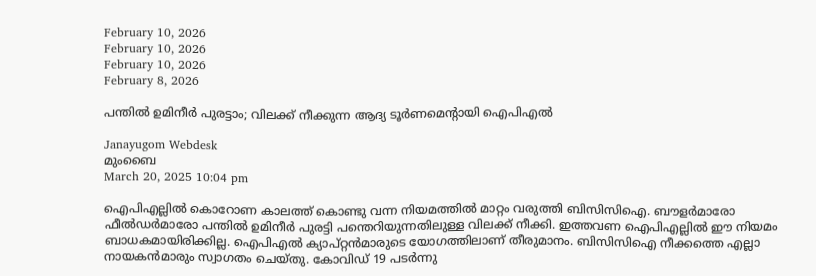February 10, 2026
February 10, 2026
February 10, 2026
February 8, 2026

പന്തില്‍ ഉമിനീര്‍ പുരട്ടാം; വിലക്ക് നീക്കുന്ന ആദ്യ ടൂര്‍ണമെന്റായി ഐപിഎല്‍

Janayugom Webdesk
മുംബൈ
March 20, 2025 10:04 pm

ഐപിഎല്ലില്‍ കൊറോണ കാലത്ത് കൊണ്ടു വന്ന നിയമത്തില്‍ മാറ്റം വരുത്തി ബിസിസിഐ. ബൗളര്‍മാരോ ഫീല്‍ഡര്‍മാരോ പന്തില്‍ ഉമിനീര്‍ പുരട്ടി പന്തെറിയുന്നതിലുള്ള വിലക്ക് നീക്കി. ഇത്തവണ ഐപിഎല്ലില്‍ ഈ നിയമം ബാധകമായിരിക്കില്ല. ഐപിഎല്‍ ക്യാപ്റ്റന്‍മാരുടെ യോഗത്തിലാണ് തീരുമാനം. ബിസിസിഐ നീക്കത്തെ എല്ലാ നായകന്‍മാരും സ്വാഗതം ചെയ്തു. കോവിഡ് 19 പടര്‍ന്നു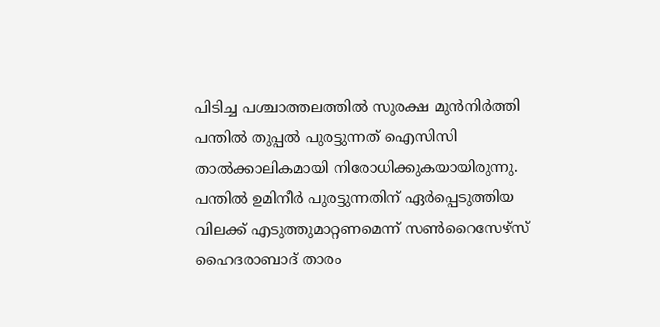പിടിച്ച പശ്ചാത്തലത്തില്‍ സുരക്ഷ മുന്‍നിര്‍ത്തി പന്തില്‍ തുപ്പല്‍ പുരട്ടുന്നത് ഐസിസി താല്‍ക്കാലികമായി നിരോധിക്കുകയായിരുന്നു. പന്തില്‍ ഉമിനീര്‍ പുരട്ടുന്നതിന് ഏര്‍പ്പെടുത്തിയ വിലക്ക് എടുത്തുമാറ്റണമെന്ന് സണ്‍റൈസേഴ്സ് ഹൈദരാബാദ് താരം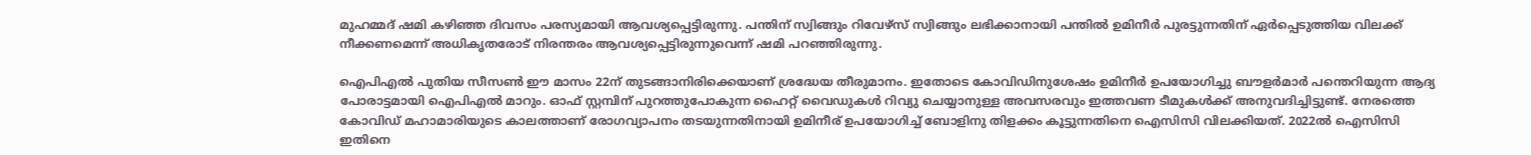മുഹമ്മദ് ഷമി കഴിഞ്ഞ ദിവസം പരസ്യമായി ആവശ്യപ്പെട്ടിരുന്നു. പന്തിന് സ്വിങ്ങും റിവേഴ്സ് സ്വിങ്ങും ലഭിക്കാനായി പന്തില്‍ ഉമിനീര്‍ പുരട്ടുന്നതിന് ഏര്‍പ്പെടുത്തിയ വിലക്ക് നീക്കണമെന്ന് അധികൃതരോട് നിരന്തരം ആവശ്യപ്പെട്ടിരുന്നുവെന്ന് ഷമി പറഞ്ഞിരുന്നു.

ഐപിഎല്‍ പുതിയ സീസണ്‍ ഈ മാസം 22ന് തുടങ്ങാനിരിക്കെയാണ് ശ്രദ്ധേയ തീരുമാനം. ഇതോടെ കോവിഡിനുശേഷം ഉമിനീര്‍ ഉപയോഗിച്ചു ബൗളര്‍മാര്‍ പന്തെറിയുന്ന ആദ്യ പോരാട്ടമായി ഐപിഎല്‍ മാറും. ഓഫ് സ്റ്റമ്പിന് പുറത്തുപോകുന്ന ഹൈറ്റ് വൈഡുകള്‍ റിവ്യു ചെയ്യാനുള്ള അവസരവും ഇത്തവണ ടീമുകള്‍ക്ക് അനുവദിച്ചിട്ടുണ്ട്. നേരത്തെ കോവിഡ് മഹാമാരിയുടെ കാലത്താണ് രോഗവ്യാപനം തടയുന്നതിനായി ഉമിനീര് ഉപയോഗിച്ച് ബോളിനു തിളക്കം കൂട്ടുന്നതിനെ ഐസിസി വിലക്കിയത്. 2022ല്‍ ഐസിസി ഇതിനെ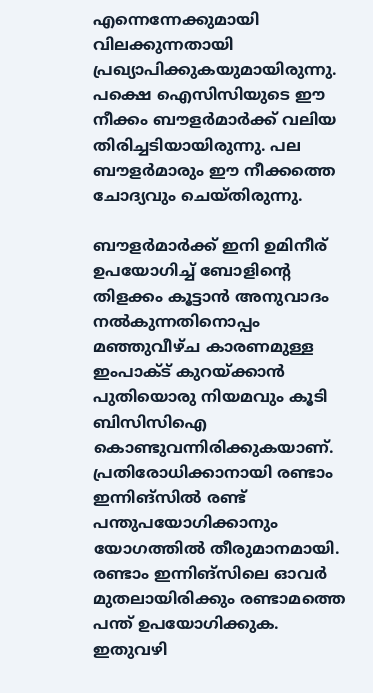എന്നെന്നേക്കുമായി വിലക്കുന്നതായി പ്രഖ്യാപിക്കുകയുമായിരുന്നു. പക്ഷെ ഐസിസിയുടെ ഈ നീക്കം ബൗളര്‍മാര്‍ക്ക് വലിയ തിരിച്ചടിയായിരുന്നു. പല ബൗളര്‍മാരും ഈ നീക്കത്തെ ചോദ്യവും ചെയ്തിരുന്നു.

ബൗളര്‍മാര്‍ക്ക് ഇനി ഉമിനീര് ഉപയോഗിച്ച് ബോളിന്റെ തിളക്കം കൂട്ടാന്‍ അനുവാദം നല്‍കുന്നതിനൊപ്പം മഞ്ഞുവീഴ്ച കാരണമുള്ള ഇംപാക്ട് കുറയ്ക്കാന്‍ പുതിയൊരു നിയമവും കൂടി ബിസിസിഐ കൊണ്ടുവന്നിരിക്കുകയാണ്. പ്രതിരോധിക്കാനായി രണ്ടാം ഇന്നിങ്സില്‍ രണ്ട് പന്തുപയോഗിക്കാനും യോഗത്തില്‍ തീരുമാനമായി. രണ്ടാം ഇന്നിങ്സിലെ ഓവര്‍ മുതലായിരിക്കും രണ്ടാമത്തെ പന്ത് ഉപയോഗിക്കുക. ഇതുവഴി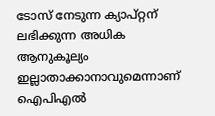ടോസ് നേടുന്ന ക്യാപ്റ്റന് ലഭിക്കുന്ന അധിക ആനുകൂല്യം ഇല്ലാതാക്കാനാവുമെന്നാണ് ഐപിഎല്‍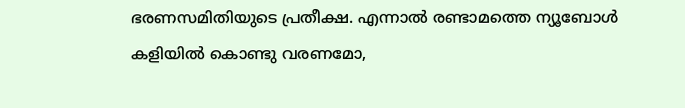ഭരണസമിതിയുടെ പ്രതീക്ഷ. എന്നാല്‍ രണ്ടാമത്തെ ന്യൂബോള്‍ കളിയില്‍ കൊണ്ടു വരണമോ,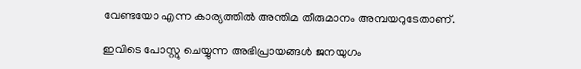വേണ്ടയോ എന്ന കാര്യത്തില്‍ അന്തിമ തീരുമാനം അമ്പയറുടേതാണ്.

ഇവിടെ പോസ്റ്റു ചെയ്യുന്ന അഭിപ്രായങ്ങള്‍ ജനയുഗം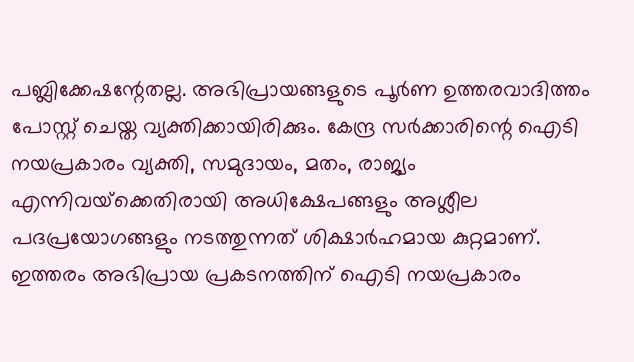പബ്ലിക്കേഷന്റേതല്ല. അഭിപ്രായങ്ങളുടെ പൂര്‍ണ ഉത്തരവാദിത്തം പോസ്റ്റ് ചെയ്ത വ്യക്തിക്കായിരിക്കും. കേന്ദ്ര സര്‍ക്കാരിന്റെ ഐടി നയപ്രകാരം വ്യക്തി, സമുദായം, മതം, രാജ്യം എന്നിവയ്‌ക്കെതിരായി അധിക്ഷേപങ്ങളും അശ്ലീല പദപ്രയോഗങ്ങളും നടത്തുന്നത് ശിക്ഷാര്‍ഹമായ കുറ്റമാണ്. ഇത്തരം അഭിപ്രായ പ്രകടനത്തിന് ഐടി നയപ്രകാരം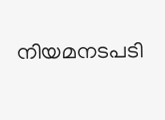നിയമനടപടി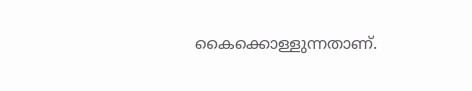കൈക്കൊള്ളുന്നതാണ്.